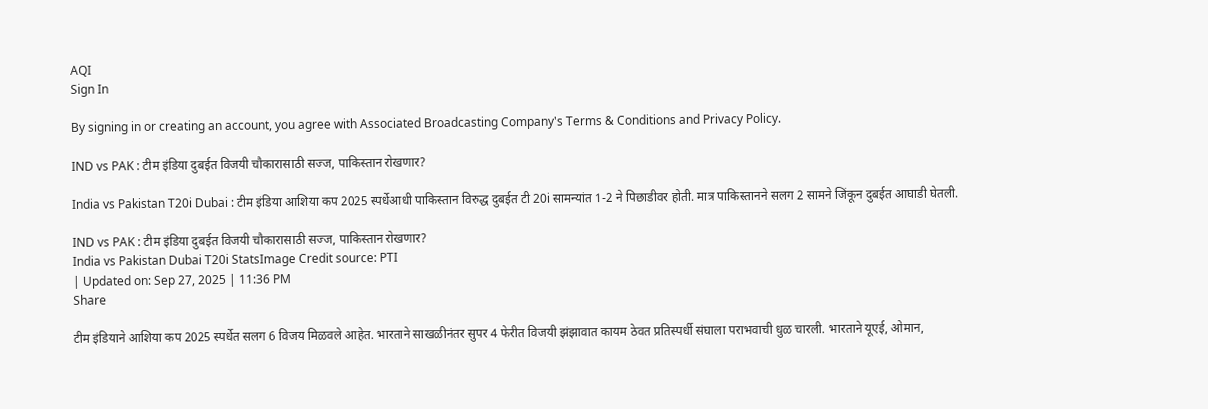AQI
Sign In

By signing in or creating an account, you agree with Associated Broadcasting Company's Terms & Conditions and Privacy Policy.

IND vs PAK : टीम इंडिया दुबईत विजयी चौकारासाठी सज्ज, पाकिस्तान रोखणार?

India vs Pakistan T20i Dubai : टीम इंडिया आशिया कप 2025 स्पर्धेआधी पाकिस्तान विरुद्ध दुबईत टी 20i सामन्यांत 1-2 ने पिछाडीवर होती. मात्र पाकिस्तानने सलग 2 सामने जिंकून दुबईत आघाडी घेतली.

IND vs PAK : टीम इंडिया दुबईत विजयी चौकारासाठी सज्ज, पाकिस्तान रोखणार?
India vs Pakistan Dubai T20i StatsImage Credit source: PTI
| Updated on: Sep 27, 2025 | 11:36 PM
Share

टीम इंडियाने आशिया कप 2025 स्पर्धेत सलग 6 विजय मिळवले आहेत. भारताने साखळीनंतर सुपर 4 फेरीत विजयी झंझावात कायम ठेवत प्रतिस्पर्धी संघाला पराभवाची धुळ चारली. भारताने यूएई, ओमान,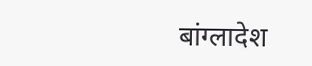बांग्लादेश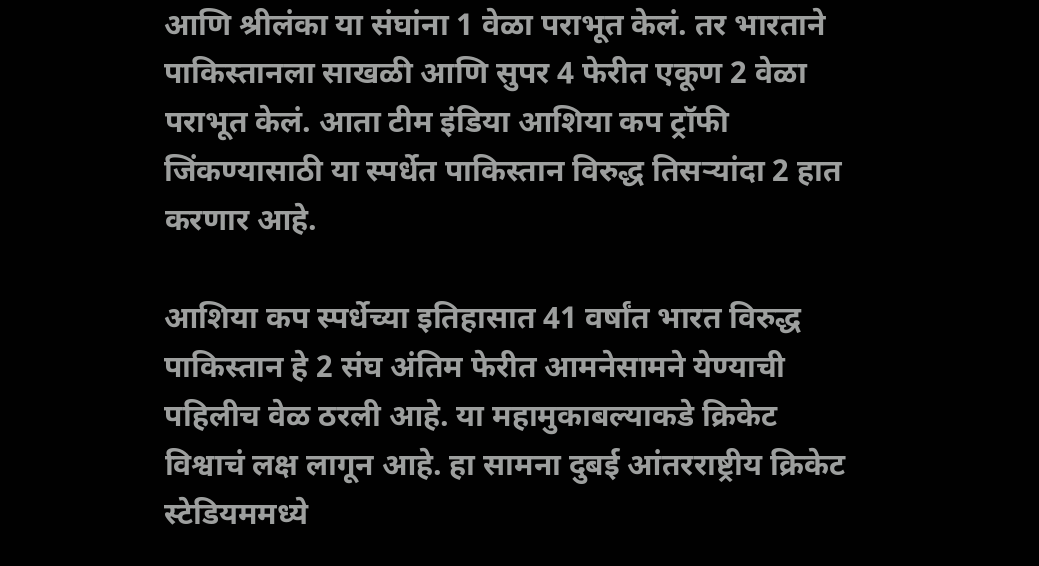आणि श्रीलंका या संघांना 1 वेळा पराभूत केलं. तर भारताने पाकिस्तानला साखळी आणि सुपर 4 फेरीत एकूण 2 वेळा पराभूत केलं. आता टीम इंडिया आशिया कप ट्रॉफी जिंकण्यासाठी या स्पर्धेत पाकिस्तान विरुद्ध तिसऱ्यांदा 2 हात करणार आहे.

आशिया कप स्पर्धेच्या इतिहासात 41 वर्षांत भारत विरुद्ध पाकिस्तान हे 2 संघ अंतिम फेरीत आमनेसामने येण्याची पहिलीच वेळ ठरली आहे. या महामुकाबल्याकडे क्रिकेट विश्वाचं लक्ष लागून आहे. हा सामना दुबई आंतरराष्ट्रीय क्रिकेट स्टेडियममध्ये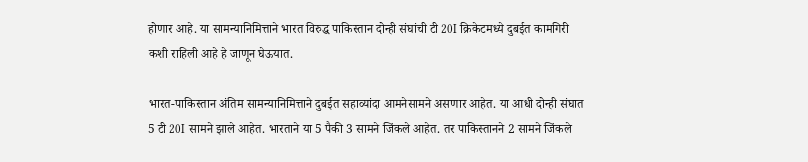होणार आहे. या सामन्यानिमित्ताने भारत विरुद्ध पाकिस्तान दोन्ही संघांची टी 20I क्रिकेटमध्ये दुबईत कामगिरी कशी राहिली आहे हे जाणून घेऊयात.

भारत-पाकिस्तान अंतिम सामन्यानिमित्ताने दुबईत सहाव्यांदा आमनेसामने असणार आहेत. या आधी दोन्ही संघात 5 टी 20I सामने झाले आहेत. भारताने या 5 पैकी 3 सामने जिंकले आहेत. तर पाकिस्तानने 2 सामने जिंकले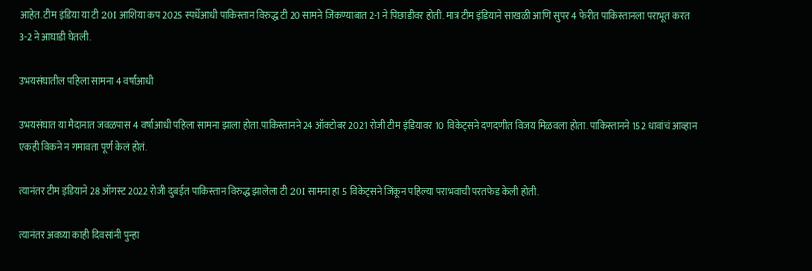आहेत. टीम इंडिया या टी 20I आशिया कप 2025 स्पर्धेआधी पाकिस्तान विरुद्ध टी 20 सामने जिंकण्याबात 2-1 ने पिछाडीवर होती. मात्र टीम इंडियाने साखळी आणि सुपर 4 फेरीत पाकिस्तानला पराभूत करत 3-2 ने आघाडी घेतली.

उभयसंघातील पहिला सामना 4 वर्षांआधी

उभयसंघात या मैदानात जवळपास 4 वर्षांआधी पहिला सामना झाला होता.पाकिस्तानने 24 ऑक्टोबर 2021 रोजी टीम इंडियावर 10 विकेट्सने दणदणीत विजय मिळवला होता. पाकिस्तानने 152 धावांचं आव्हान एकही विकने न गमावता पूर्ण केलं होतं.

त्यानंतर टीम इंडियाने 28 ऑगस्ट 2022 रोजी दुबईत पाकिस्तान विरुद्ध झालेला टी 20I सामना हा 5 विकेट्सने जिंकून पहिल्या पराभवाची परतफेड केली होती.

त्यानंतर अवघ्या काही दिवसांनी पुन्हा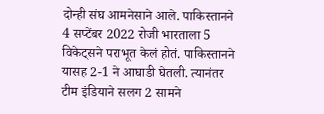दोन्ही संघ आमनेसाने आले. पाकिस्तानने 4 सप्टेंबर 2022 रोजी भारताला 5 विकेट्सने पराभूत केलं होतं. पाकिस्तानने यासह 2-1 ने आघाडी घेतली. त्यानंतर टीम इंडियाने सलग 2 सामने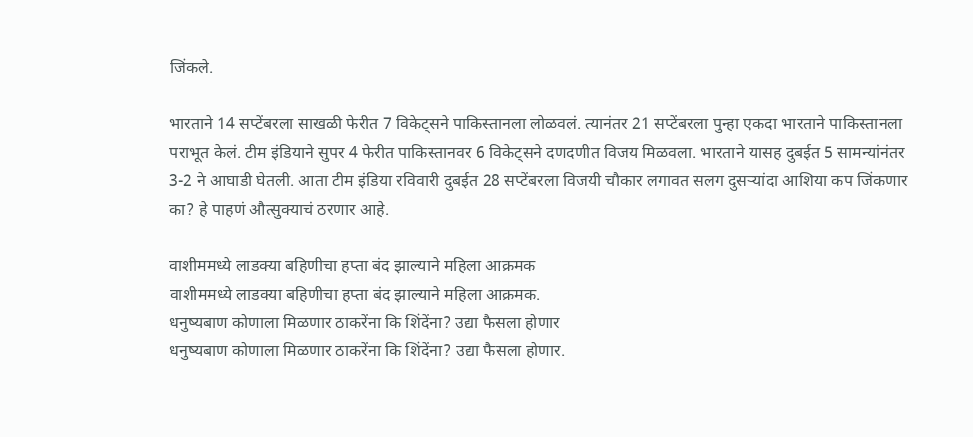जिंकले.

भारताने 14 सप्टेंबरला साखळी फेरीत 7 विकेट्सने पाकिस्तानला लोळवलं. त्यानंतर 21 सप्टेंबरला पुन्हा एकदा भारताने पाकिस्तानला पराभूत केलं. टीम इंडियाने सुपर 4 फेरीत पाकिस्तानवर 6 विकेट्सने दणदणीत विजय मिळवला. भारताने यासह दुबईत 5 सामन्यांनंतर 3-2 ने आघाडी घेतली. आता टीम इंडिया रविवारी दुबईत 28 सप्टेंबरला विजयी चौकार लगावत सलग दुसऱ्यांदा आशिया कप जिंकणार का? हे पाहणं औत्सुक्याचं ठरणार आहे.

वाशीममध्ये लाडक्या बहिणीचा हप्ता बंद झाल्याने महिला आक्रमक
वाशीममध्ये लाडक्या बहिणीचा हप्ता बंद झाल्याने महिला आक्रमक.
धनुष्यबाण कोणाला मिळणार ठाकरेंना कि शिंदेंना? उद्या फैसला होणार
धनुष्यबाण कोणाला मिळणार ठाकरेंना कि शिंदेंना? उद्या फैसला होणार.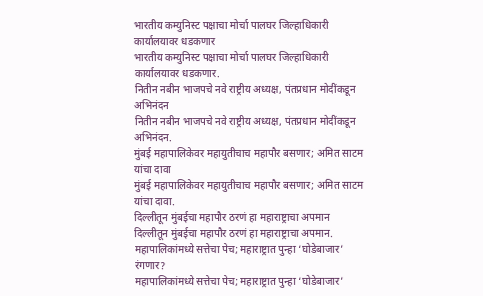भारतीय कम्युनिस्ट पक्षाचा मोर्चा पालघर जिल्हाधिकारी कार्यालयावर धडकणार
भारतीय कम्युनिस्ट पक्षाचा मोर्चा पालघर जिल्हाधिकारी कार्यालयावर धडकणार.
नितीन नबीन भाजपचे नवे राष्ट्रीय अध्यक्ष, पंतप्रधान मोदींकडून अभिनंदन
नितीन नबीन भाजपचे नवे राष्ट्रीय अध्यक्ष, पंतप्रधान मोदींकडून अभिनंदन.
मुंबई महापालिकेवर महायुतीचाच महापौर बसणार; अमित साटम यांचा दावा
मुंबई महापालिकेवर महायुतीचाच महापौर बसणार; अमित साटम यांचा दावा.
दिल्लीतून मुंबईचा महापौर ठरणं हा महाराष्ट्राचा अपमान
दिल्लीतून मुंबईचा महापौर ठरणं हा महाराष्ट्राचा अपमान.
महापालिकांमध्ये सत्तेचा पेच; महाराष्ट्रात पुन्हा ‘घोडेबाजार’ रंगणार?
महापालिकांमध्ये सत्तेचा पेच; महाराष्ट्रात पुन्हा ‘घोडेबाजार’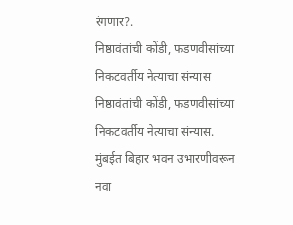रंगणार?.
निष्ठावंतांची कोंडी, फडणवीसांच्या निकटवर्तीय नेत्याचा संन्यास
निष्ठावंतांची कोंडी, फडणवीसांच्या निकटवर्तीय नेत्याचा संन्यास.
मुंबईत बिहार भवन उभारणीवरून नवा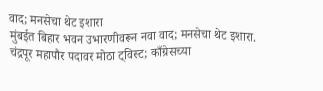वाद; मनसेचा थेट इशारा
मुंबईत बिहार भवन उभारणीवरून नवा वाद; मनसेचा थेट इशारा.
चंद्रपूर महापौर पदावर मोठा ट्विस्ट; काँग्रेसच्या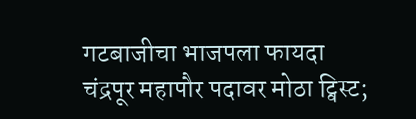गटबाजीचा भाजपला फायदा
चंद्रपूर महापौर पदावर मोठा ट्विस्ट;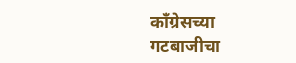काँग्रेसच्या गटबाजीचा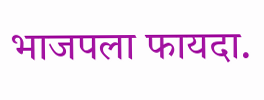भाजपला फायदा.